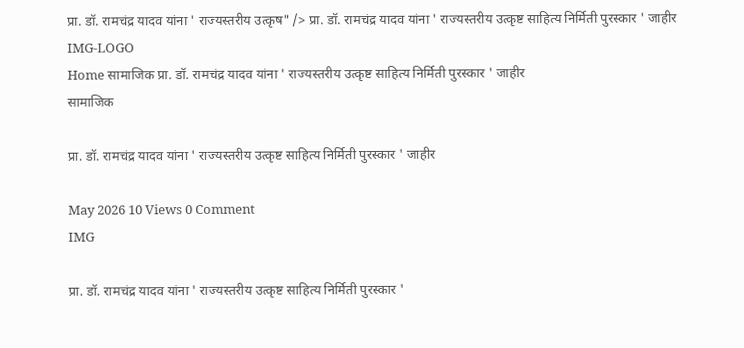प्रा. डॉ. रामचंद्र यादव यांना ' राज्यस्तरीय उत्कृष" /> प्रा. डॉ. रामचंद्र यादव यांना ' राज्यस्तरीय उत्कृष्ट साहित्य निर्मिती पुरस्कार ' जाहीर
IMG-LOGO
Home सामाजिक प्रा. डॉ. रामचंद्र यादव यांना ' राज्यस्तरीय उत्कृष्ट साहित्य निर्मिती पुरस्कार ' जाहीर
सामाजिक

प्रा. डॉ. रामचंद्र यादव यांना ' राज्यस्तरीय उत्कृष्ट साहित्य निर्मिती पुरस्कार ' जाहीर

May 2026 10 Views 0 Comment
IMG

प्रा. डॉ. रामचंद्र यादव यांना ' राज्यस्तरीय उत्कृष्ट साहित्य निर्मिती पुरस्कार '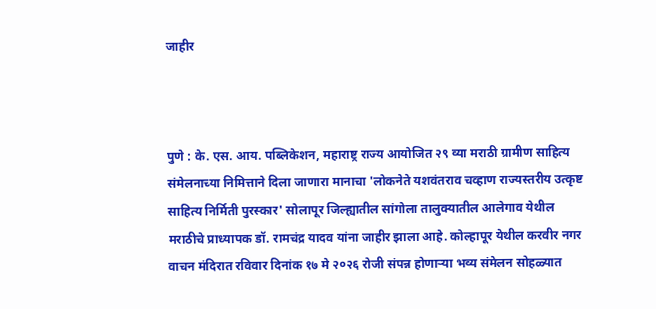जाहीर



पुणे : के. एस. आय. पब्लिकेशन, महाराष्ट्र राज्य आयोजित २९ व्या मराठी ग्रामीण साहित्य संमेलनाच्या निमित्ताने दिला जाणारा मानाचा 'लोकनेते यशवंतराव चव्हाण राज्यस्तरीय उत्कृष्ट साहित्य निर्मिती पुरस्कार' सोलापूर जिल्ह्यातील सांगोला तालुक्यातील आलेगाव येथील मराठीचे प्राध्यापक डॉ. रामचंद्र यादव यांना जाहीर झाला आहे. कोल्हापूर येथील करवीर नगर वाचन मंदिरात रविवार दिनांक १७ मे २०२६ रोजी संपन्न होणाऱ्या भव्य संमेलन सोहळ्यात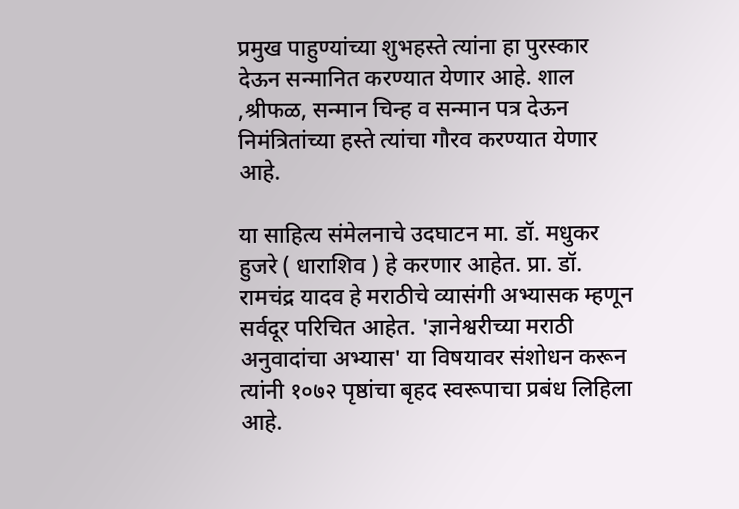प्रमुख पाहुण्यांच्या शुभहस्ते त्यांना हा पुरस्कार देऊन सन्मानित करण्यात येणार आहे. शाल ,श्रीफळ, सन्मान चिन्ह व सन्मान पत्र देऊन निमंत्रितांच्या हस्ते त्यांचा गौरव करण्यात येणार आहे.

या साहित्य संमेलनाचे उदघाटन मा. डॉ. मधुकर हुजरे ( धाराशिव ) हे करणार आहेत. प्रा. डॉ. रामचंद्र यादव हे मराठीचे व्यासंगी अभ्यासक म्हणून सर्वदूर परिचित आहेत. 'ज्ञानेश्वरीच्या मराठी अनुवादांचा अभ्यास' या विषयावर संशोधन करून त्यांनी १०७२ पृष्ठांचा बृहद स्वरूपाचा प्रबंध लिहिला आहे.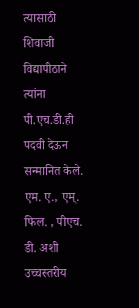त्यासाठी शिवाजी विद्यापीठाने त्यांना पी.एच.डी.ही पदवी देऊन सन्मानित केले. एम. ए., एम्. फिल. , पीएच. डी. अशी उच्चस्तरीय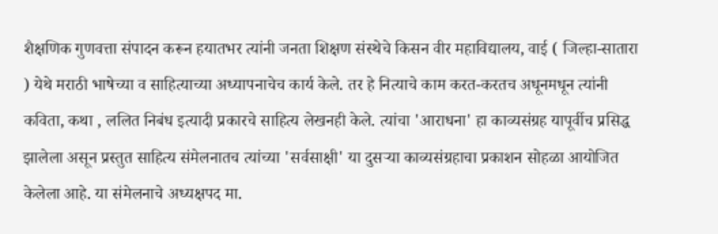शैक्षणिक गुणवत्ता संपादन करून हयातभर त्यांनी जनता शिक्षण संस्थेचे किसन वीर महाविद्यालय, वाई ( जिल्हा-सातारा ) येथे मराठी भाषेच्या व साहित्याच्या अध्यापनाचेच कार्य केले. तर हे नित्याचे काम करत-करतच अधूनमधून त्यांनी कविता, कथा , ललित निबंध इत्यादी प्रकारचे साहित्य लेखनही केले. त्यांचा 'आराधना' हा काव्यसंग्रह यापूर्वीच प्रसिद्ध झालेला असून प्रस्तुत साहित्य संमेलनातच त्यांच्या 'सर्वसाक्षी' या दुसऱ्या काव्यसंग्रहाचा प्रकाशन सोहळा आयोजित केलेला आहे. या संमेलनाचे अध्यक्षपद मा.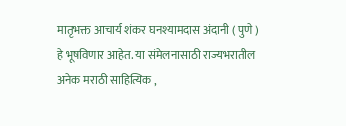मातृभक्त आचार्य शंकर घनश्यामदास अंदानी ( पुणे ) हे भूषविणार आहेत. या संमेलनासाठी राज्यभरातील अनेक मराठी साहित्यिक ,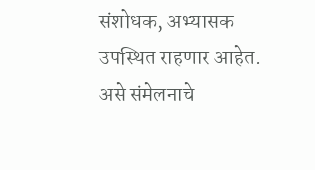संशोधक, अभ्यासक उपस्थित राहणार आहेत. असे संमेलनाचे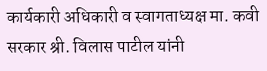कार्यकारी अधिकारी व स्वागताध्यक्ष मा. कवी सरकार श्री. विलास पाटील यांनी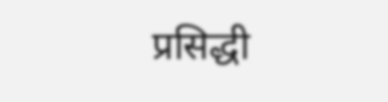प्रसिद्धी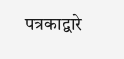पत्रकाद्वारे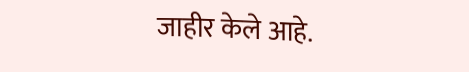जाहीर केले आहे.